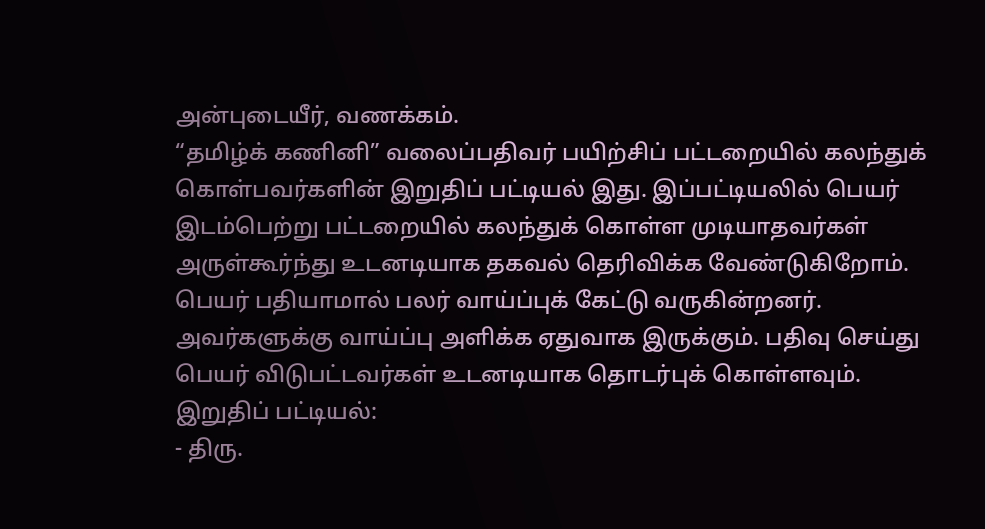அன்புடையீர், வணக்கம்.
“தமிழ்க் கணினி” வலைப்பதிவர் பயிற்சிப் பட்டறையில் கலந்துக் கொள்பவர்களின் இறுதிப் பட்டியல் இது. இப்பட்டியலில் பெயர் இடம்பெற்று பட்டறையில் கலந்துக் கொள்ள முடியாதவர்கள் அருள்கூர்ந்து உடனடியாக தகவல் தெரிவிக்க வேண்டுகிறோம். பெயர் பதியாமால் பலர் வாய்ப்புக் கேட்டு வருகின்றனர். அவர்களுக்கு வாய்ப்பு அளிக்க ஏதுவாக இருக்கும். பதிவு செய்து பெயர் விடுபட்டவர்கள் உடனடியாக தொடர்புக் கொள்ளவும்.
இறுதிப் பட்டியல்:
- திரு.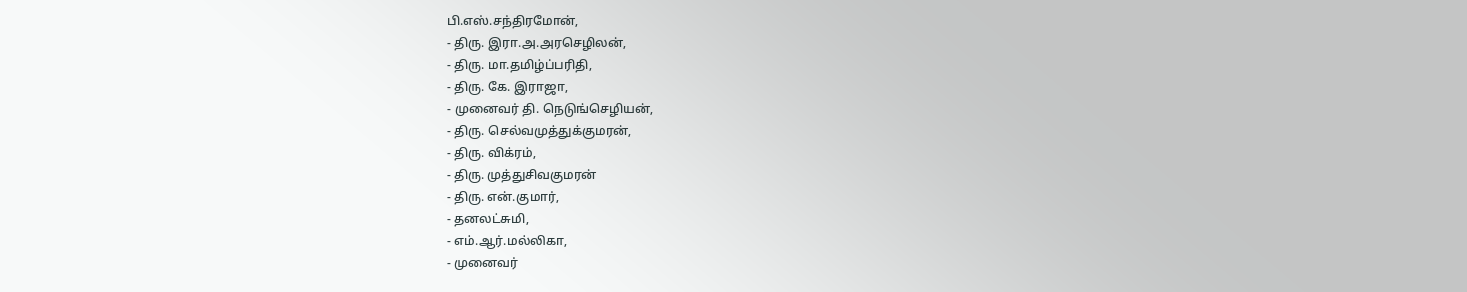பி.எஸ்.சந்திரமோன்,
- திரு. இரா.அ.அரசெழிலன்,
- திரு. மா.தமிழ்ப்பரிதி,
- திரு. கே. இராஜா,
- முனைவர் தி. நெடுங்செழியன்,
- திரு. செல்வமுத்துக்குமரன்,
- திரு. விக்ரம்,
- திரு. முத்துசிவகுமரன்
- திரு. என்.குமார்,
- தனலட்சுமி,
- எம்.ஆர்.மல்லிகா,
- முனைவர்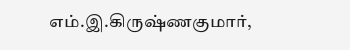எம்.இ.கிருஷ்ணகுமார்,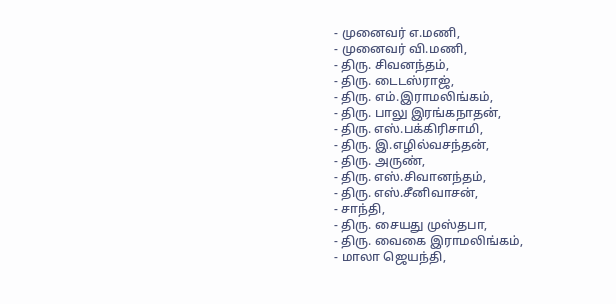- முனைவர் எ.மணி,
- முனைவர் வி.மணி,
- திரு. சிவனந்தம்,
- திரு. டைடஸ்ராஜ்,
- திரு. எம்.இராமலிங்கம்,
- திரு. பாலு இரங்கநாதன்,
- திரு. எஸ்.பக்கிரிசாமி,
- திரு. இ.எழில்வசந்தன்,
- திரு. அருண்,
- திரு. எஸ்.சிவானந்தம்,
- திரு. எஸ்.சீனிவாசன்,
- சாந்தி,
- திரு. சையது முஸ்தபா,
- திரு. வைகை இராமலிங்கம்,
- மாலா ஜெயந்தி,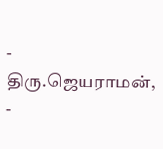- திரு.ஜெயராமன்,
-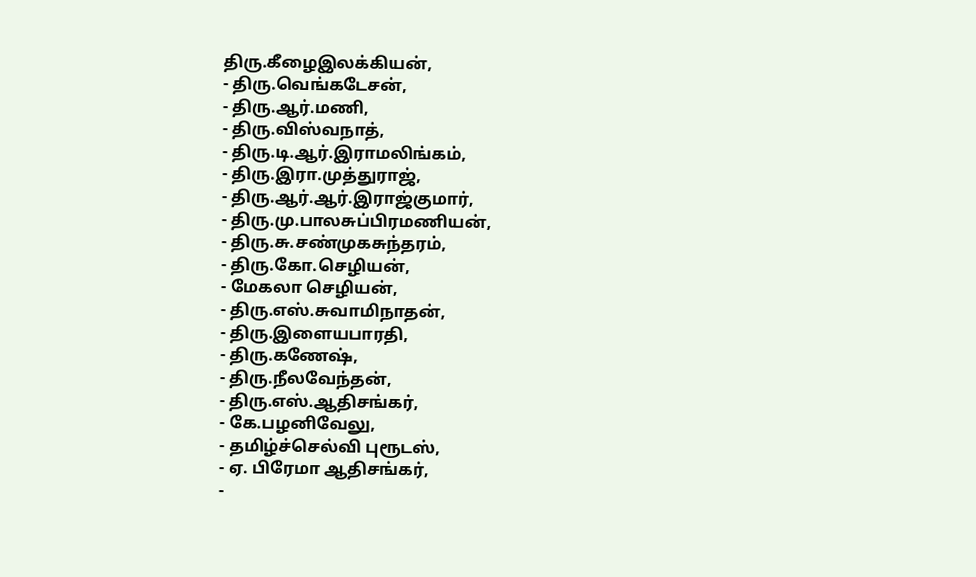திரு.கீழைஇலக்கியன்,
- திரு.வெங்கடேசன்,
- திரு.ஆர்.மணி,
- திரு.விஸ்வநாத்,
- திரு.டி.ஆர்.இராமலிங்கம்,
- திரு.இரா.முத்துராஜ்,
- திரு.ஆர்.ஆர்.இராஜ்குமார்,
- திரு.மு.பாலசுப்பிரமணியன்,
- திரு.சு.சண்முகசுந்தரம்,
- திரு.கோ.செழியன்,
- மேகலா செழியன்,
- திரு.எஸ்.சுவாமிநாதன்,
- திரு.இளையபாரதி,
- திரு.கணேஷ்,
- திரு.நீலவேந்தன்,
- திரு.எஸ்.ஆதிசங்கர்,
- கே.பழனிவேலு,
- தமிழ்ச்செல்வி புரூடஸ்,
- ஏ. பிரேமா ஆதிசங்கர்,
-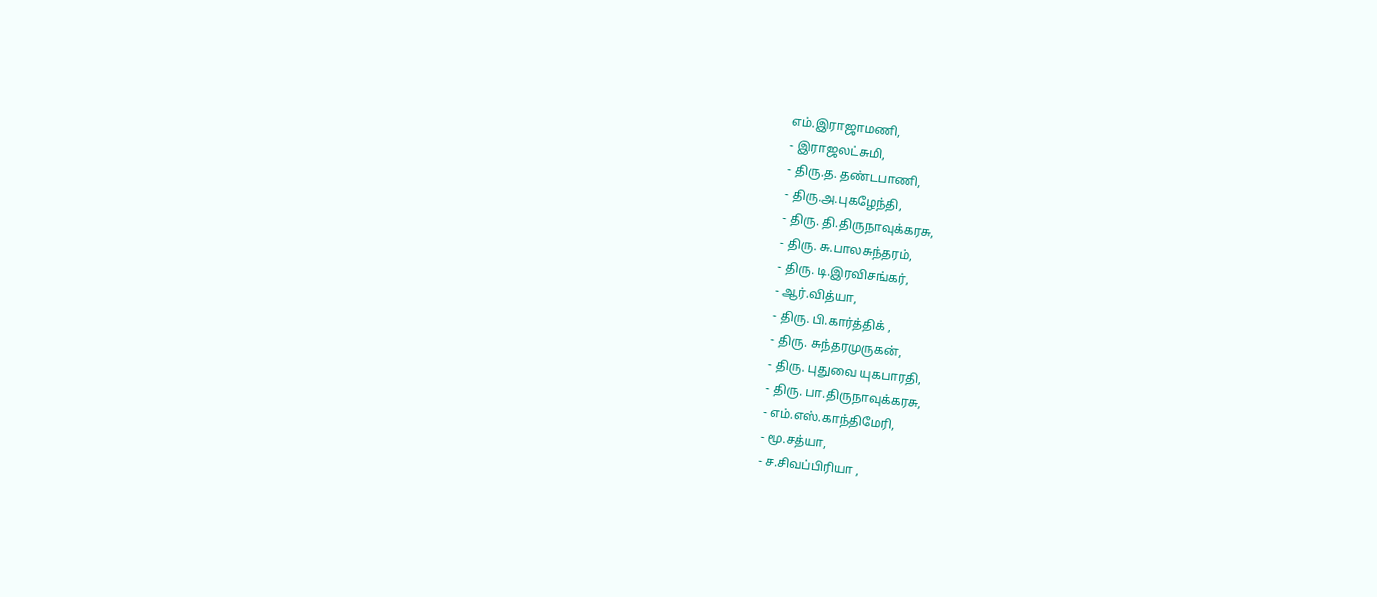எம்.இராஜாமணி,
- இராஜலட்சுமி,
- திரு.த. தண்டபாணி,
- திரு.அ.புகழேந்தி,
- திரு. தி.திருநாவுக்கரசு,
- திரு. சு.பாலசுந்தரம்,
- திரு. டி.இரவிசங்கர்,
- ஆர்.வித்யா,
- திரு. பி.கார்த்திக் ,
- திரு. சுந்தரமுருகன்,
- திரு. புதுவை யுகபாரதி,
- திரு. பா.திருநாவுக்கரசு,
- எம்.எஸ்.காந்திமேரி,
- மூ.சத்யா,
- ச.சிவப்பிரியா ,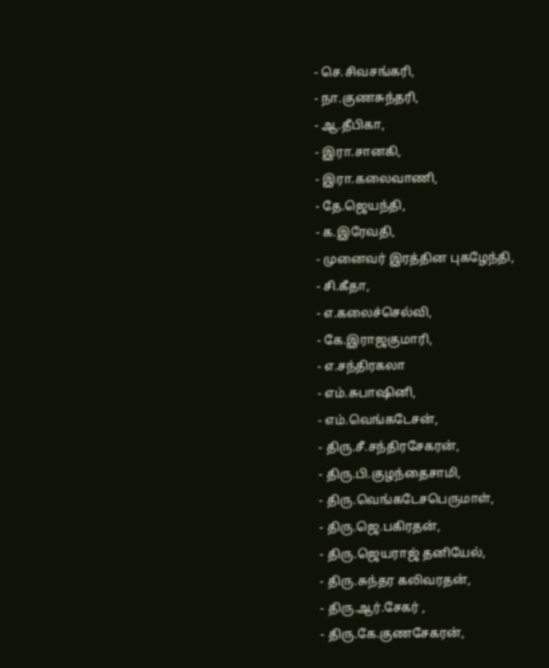- செ.சிவசங்கரி,
- நா.குணசுந்தரி,
- ஆ.தீபிகா,
- இரா.சானகி,
- இரா.கலைவாணி,
- தே.ஜெயந்தி,
- க.இரேவதி,
- முனைவர் இரத்தின புகழேந்தி,
- சி.கீதா,
- எ.கலைச்செல்வி,
- கே.இராஜகுமாரி,
- எ.சந்திரகலா
- எம்.சுபாஷினி,
- எம்.வெங்கடேசன்,
- திரு.சீ.சந்திரசேகரன்,
- திரு.பி.குழந்தைசாமி,
- திரு.வெங்கடேசபெருமாள்,
- திரு.ஜெ.பகிரதன்,
- திரு.ஜெயராஜ் தனியேல்,
- திரு.சுந்தர கலிவரதன்,
- திரு.ஆர்.சேகர் ,
- திரு.கே.குணசேகரன்,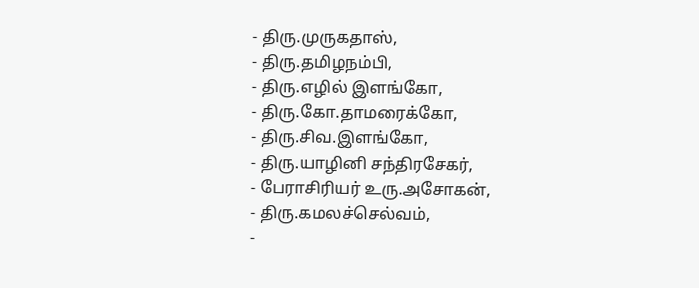- திரு.முருகதாஸ்,
- திரு.தமிழநம்பி,
- திரு.எழில் இளங்கோ,
- திரு.கோ.தாமரைக்கோ,
- திரு.சிவ.இளங்கோ,
- திரு.யாழினி சந்திரசேகர்,
- பேராசிரியர் உரு.அசோகன்,
- திரு.கமலச்செல்வம்,
-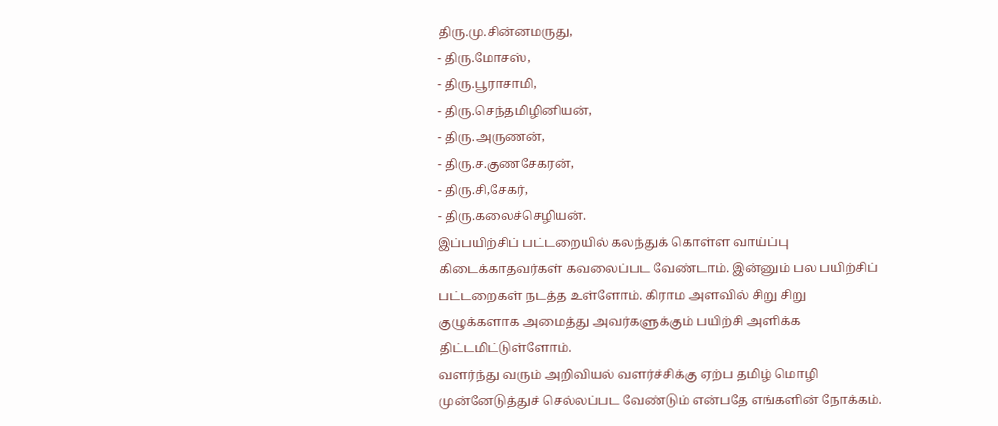திரு.மு.சின்னமருது,
- திரு.மோசஸ்,
- திரு.பூராசாமி,
- திரு.செந்தமிழினியன்,
- திரு.அருணன்,
- திரு.ச.குணசேகரன்,
- திரு.சி,சேகர்,
- திரு.கலைச்செழியன்.
இப்பயிற்சிப் பட்டறையில் கலந்துக் கொள்ள வாய்ப்பு கிடைக்காதவர்கள் கவலைப்பட வேண்டாம். இன்னும் பல பயிற்சிப் பட்டறைகள் நடத்த உள்ளோம். கிராம அளவில் சிறு சிறு குழுக்களாக அமைத்து அவர்களுக்கும் பயிற்சி அளிக்க திட்டமிட்டுள்ளோம்.
வளர்ந்து வரும் அறிவியல் வளர்ச்சிக்கு ஏற்ப தமிழ் மொழி முன்னேடுத்துச் செல்லப்பட வேண்டும் என்பதே எங்களின் நோக்கம்.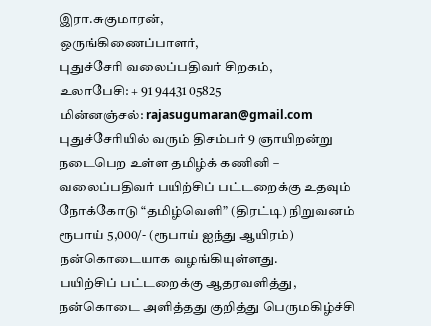இரா.சுகுமாரன்,
ஒருங்கிணைப்பாளர்,
புதுச்சேரி வலைப்பதிவர் சிறகம்,
உலாபேசி: + 91 94431 05825
மின்னஞ்சல்: rajasugumaran@gmail.com
புதுச்சேரியில் வரும் திசம்பர் 9 ஞாயிறன்று நடைபெற உள்ள தமிழ்க் கணினி – வலைப்பதிவர் பயிற்சிப் பட்டறைக்கு உதவும் நோக்கோடு “தமிழ்வெளி” (திரட்டி) நிறுவனம் ரூபாய் 5,000/- (ரூபாய் ஐந்து ஆயிரம்) நன்கொடையாக வழங்கியுள்ளது.
பயிற்சிப் பட்டறைக்கு ஆதரவளித்து, நன்கொடை அளித்தது குறித்து பெருமகிழ்ச்சி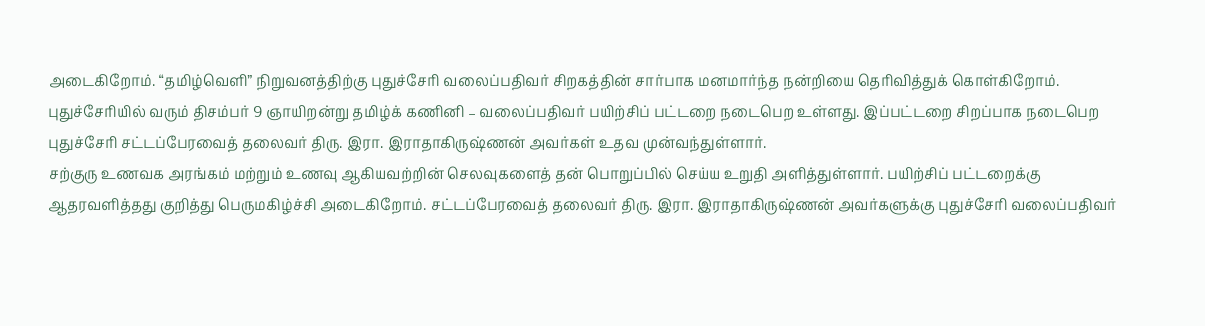அடைகிறோம். “தமிழ்வெளி” நிறுவனத்திற்கு புதுச்சேரி வலைப்பதிவர் சிறகத்தின் சார்பாக மனமார்ந்த நன்றியை தெரிவித்துக் கொள்கிறோம்.
புதுச்சேரியில் வரும் திசம்பர் 9 ஞாயிறன்று தமிழ்க் கணினி – வலைப்பதிவர் பயிற்சிப் பட்டறை நடைபெற உள்ளது. இப்பட்டறை சிறப்பாக நடைபெற புதுச்சேரி சட்டப்பேரவைத் தலைவர் திரு. இரா. இராதாகிருஷ்ணன் அவர்கள் உதவ முன்வந்துள்ளார்.
சற்குரு உணவக அரங்கம் மற்றும் உணவு ஆகியவற்றின் செலவுகளைத் தன் பொறுப்பில் செய்ய உறுதி அளித்துள்ளார். பயிற்சிப் பட்டறைக்கு ஆதரவளித்தது குறித்து பெருமகிழ்ச்சி அடைகிறோம். சட்டப்பேரவைத் தலைவர் திரு. இரா. இராதாகிருஷ்ணன் அவர்களுக்கு புதுச்சேரி வலைப்பதிவர்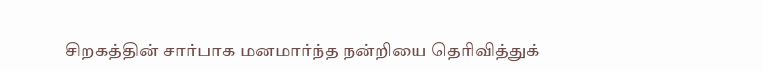சிறகத்தின் சார்பாக மனமார்ந்த நன்றியை தெரிவித்துக்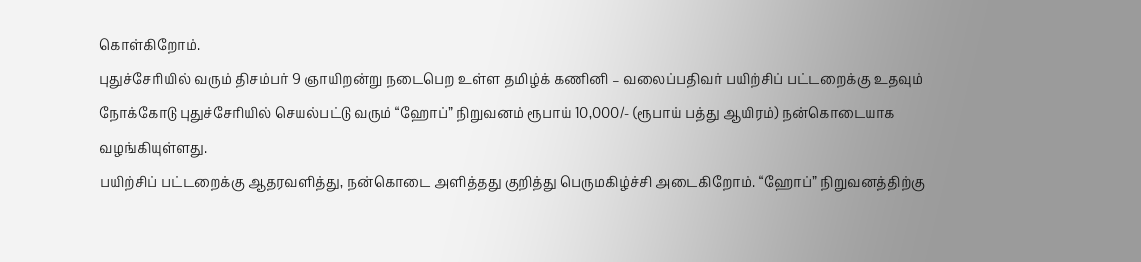கொள்கிறோம்.
புதுச்சேரியில் வரும் திசம்பர் 9 ஞாயிறன்று நடைபெற உள்ள தமிழ்க் கணினி – வலைப்பதிவர் பயிற்சிப் பட்டறைக்கு உதவும் நோக்கோடு புதுச்சேரியில் செயல்பட்டு வரும் “ஹோப்” நிறுவனம் ரூபாய் 10,000/- (ரூபாய் பத்து ஆயிரம்) நன்கொடையாக வழங்கியுள்ளது.
பயிற்சிப் பட்டறைக்கு ஆதரவளித்து, நன்கொடை அளித்தது குறித்து பெருமகிழ்ச்சி அடைகிறோம். “ஹோப்” நிறுவனத்திற்கு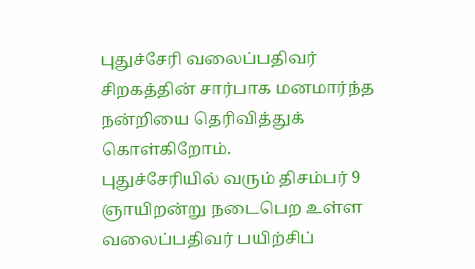புதுச்சேரி வலைப்பதிவர் சிறகத்தின் சார்பாக மனமார்ந்த நன்றியை தெரிவித்துக் கொள்கிறோம்.
புதுச்சேரியில் வரும் திசம்பர் 9 ஞாயிறன்று நடைபெற உள்ள வலைப்பதிவர் பயிற்சிப்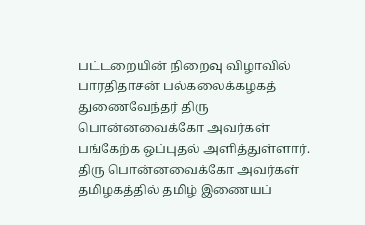பட்டறையின் நிறைவு விழாவில் பாரதிதாசன் பல்கலைக்கழகத் துணைவேந்தர் திரு பொன்னவைக்கோ அவர்கள் பங்கேற்க ஒப்புதல் அளித்துள்ளார்.
திரு பொன்னவைக்கோ அவர்கள் தமிழகத்தில் தமிழ் இணையப்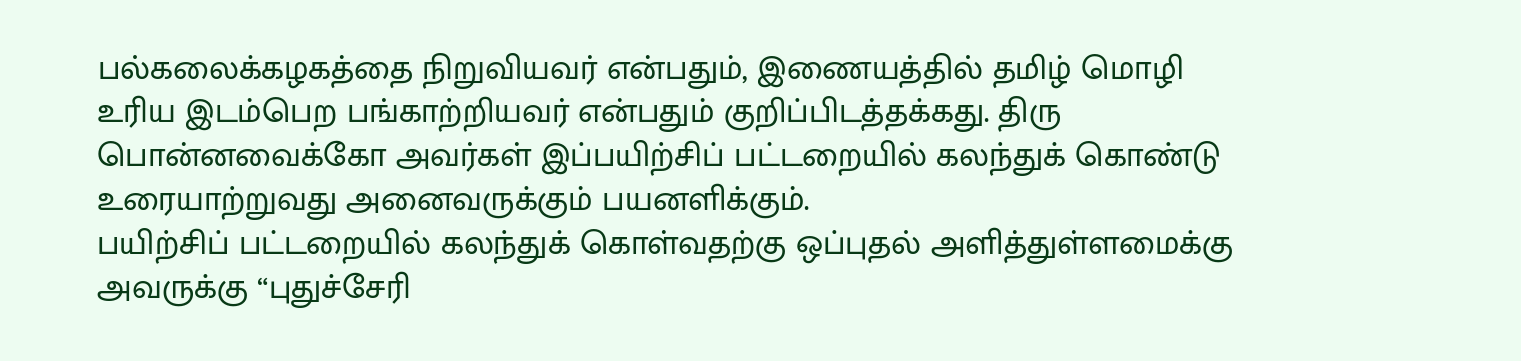பல்கலைக்கழகத்தை நிறுவியவர் என்பதும், இணையத்தில் தமிழ் மொழி உரிய இடம்பெற பங்காற்றியவர் என்பதும் குறிப்பிடத்தக்கது. திரு பொன்னவைக்கோ அவர்கள் இப்பயிற்சிப் பட்டறையில் கலந்துக் கொண்டு உரையாற்றுவது அனைவருக்கும் பயனளிக்கும்.
பயிற்சிப் பட்டறையில் கலந்துக் கொள்வதற்கு ஒப்புதல் அளித்துள்ளமைக்கு அவருக்கு “புதுச்சேரி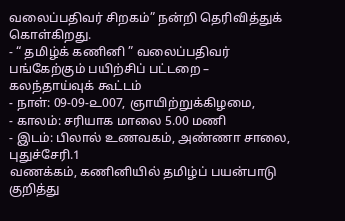வலைப்பதிவர் சிறகம்” நன்றி தெரிவித்துக் கொள்கிறது.
- “ தமிழ்க் கணினி ” வலைப்பதிவர் பங்கேற்கும் பயிற்சிப் பட்டறை – கலந்தாய்வுக் கூட்டம்
- நாள்: 09-09-௨007, ஞாயிற்றுக்கிழமை,
- காலம்: சரியாக மாலை 5.00 மணி
- இடம்: பிலால் உணவகம், அண்ணா சாலை, புதுச்சேரி.1
வணக்கம், கணினியில் தமிழ்ப் பயன்பாடு குறித்து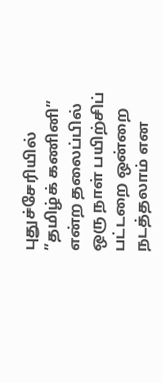புதுச்சேரியில் ”தமிழ்க் கணினி” என்ற தலைப்பில் ஒரு நாள் பயிற்சிப் பட்டறை ஒன்றை நடத்தலாம் என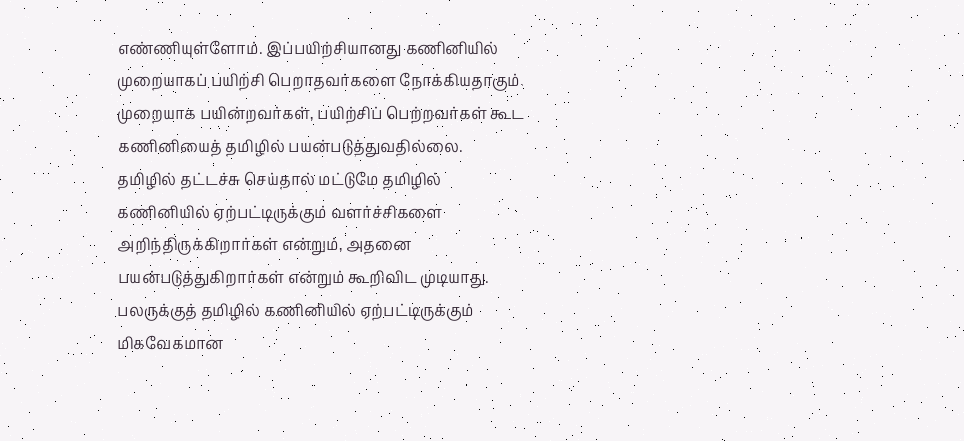எண்ணியுள்ளோம். இப்பயிற்சியானது கணினியில் முறையாகப் பயிற்சி பெறாதவர்களை நோக்கியதாகும். முறையாக பயின்றவர்கள், பயிற்சிப் பெற்றவர்கள் கூட கணினியைத் தமிழில் பயன்படுத்துவதில்லை.
தமிழில் தட்டச்சு செய்தால் மட்டுமே தமிழில் கணினியில் ஏற்பட்டிருக்கும் வளர்ச்சிகளை அறிந்திருக்கிறார்கள் என்றும், அதனை பயன்படுத்துகிறார்கள் என்றும் கூறிவிட முடியாது. பலருக்குத் தமிழில் கணினியில் ஏற்பட்டிருக்கும் மிகவேகமான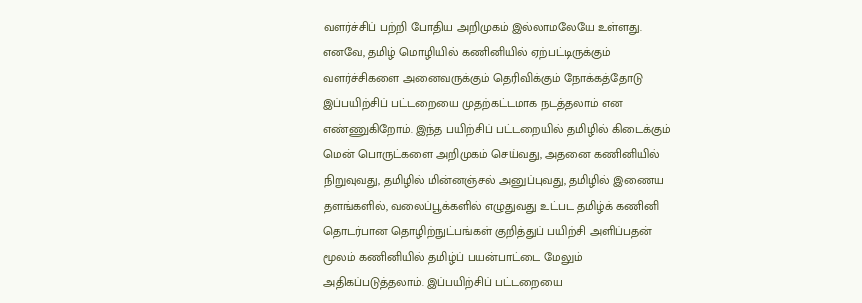வளர்ச்சிப் பற்றி போதிய அறிமுகம் இல்லாமலேயே உள்ளது. எனவே, தமிழ் மொழியில் கணினியில் ஏற்பட்டிருக்கும் வளர்ச்சிகளை அனைவருக்கும் தெரிவிக்கும் நோக்கத்தோடு இப்பயிற்சிப் பட்டறையை முதற்கட்டமாக நடத்தலாம் என எண்ணுகிறோம். இந்த பயிற்சிப் பட்டறையில் தமிழில் கிடைக்கும் மென் பொருட்களை அறிமுகம் செய்வது, அதனை கணினியில் நிறுவுவது, தமிழில் மின்னஞ்சல் அனுப்புவது, தமிழில் இணைய தளங்களில், வலைப்பூக்களில் எழுதுவது உட்பட தமிழ்க் கணினி தொடர்பான தொழிற்நுட்பங்கள் குறித்துப் பயிற்சி அளிப்பதன் மூலம் கணினியில் தமிழ்ப் பயன்பாட்டை மேலும் அதிகப்படுத்தலாம். இப்பயிற்சிப் பட்டறையை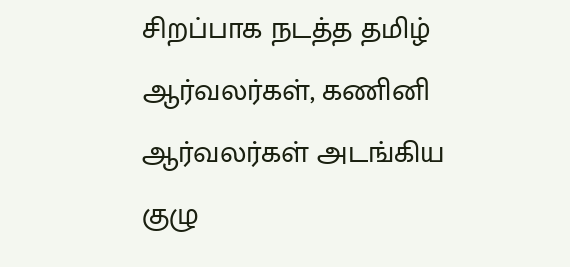சிறப்பாக நடத்த தமிழ் ஆர்வலர்கள், கணினி ஆர்வலர்கள் அடங்கிய குழு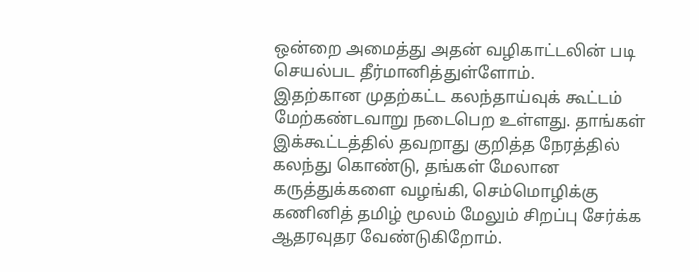ஒன்றை அமைத்து அதன் வழிகாட்டலின் படி செயல்பட தீர்மானித்துள்ளோம்.
இதற்கான முதற்கட்ட கலந்தாய்வுக் கூட்டம் மேற்கண்டவாறு நடைபெற உள்ளது. தாங்கள் இக்கூட்டத்தில் தவறாது குறித்த நேரத்தில் கலந்து கொண்டு, தங்கள் மேலான கருத்துக்களை வழங்கி, செம்மொழிக்கு கணினித் தமிழ் மூலம் மேலும் சிறப்பு சேர்க்க ஆதரவுதர வேண்டுகிறோம்.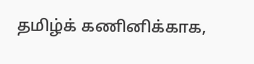தமிழ்க் கணினிக்காக,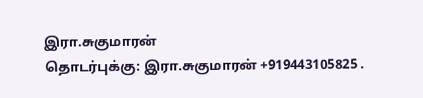இரா.சுகுமாரன்
தொடர்புக்கு: இரா.சுகுமாரன் +919443105825 .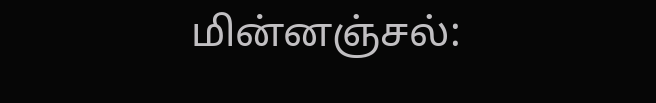மின்னஞ்சல்: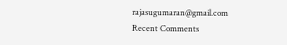rajasugumaran@gmail.com
Recent Comments